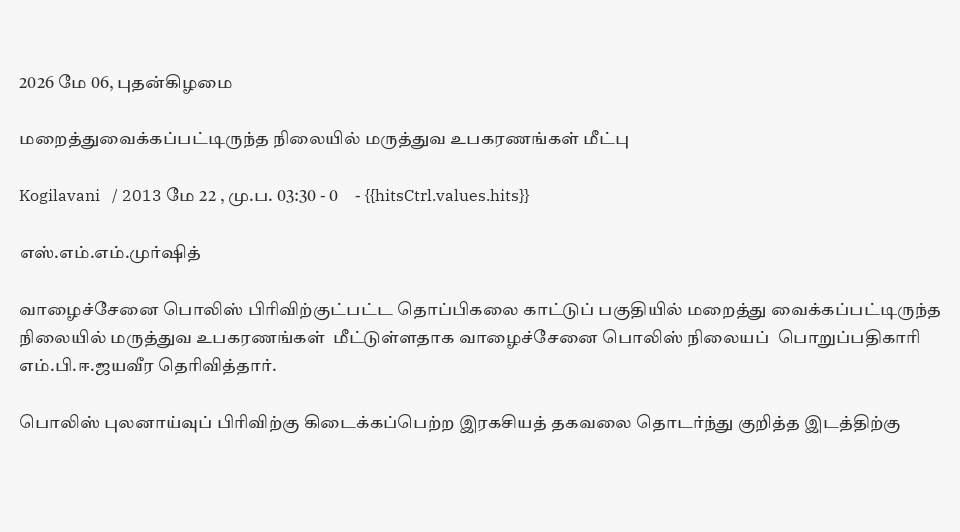2026 மே 06, புதன்கிழமை

மறைத்துவைக்கப்பட்டிருந்த நிலையில் மருத்துவ உபகரணங்கள் மீட்பு

Kogilavani   / 2013 மே 22 , மு.ப. 03:30 - 0     - {{hitsCtrl.values.hits}}

எஸ்.எம்.எம்.முர்ஷித்

வாழைச்சேனை பொலிஸ் பிரிவிற்குட்பட்ட தொப்பிகலை காட்டுப் பகுதியில் மறைத்து வைக்கப்பட்டிருந்த நிலையில் மருத்துவ உபகரணங்கள்  மீட்டுள்ளதாக வாழைச்சேனை பொலிஸ் நிலையப்  பொறுப்பதிகாரி எம்.பி.ஈ.ஜயவீர தெரிவித்தார்.

பொலிஸ் புலனாய்வுப் பிரிவிற்கு கிடைக்கப்பெற்ற இரகசியத் தகவலை தொடர்ந்து குறித்த இடத்திற்கு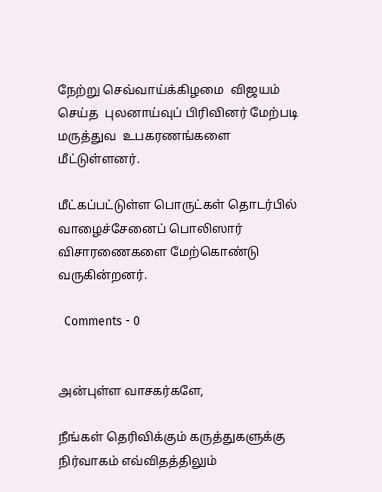நேற்று செவ்வாய்க்கிழமை  விஜயம் செய்த  புலனாய்வுப் பிரிவினர் மேற்படி மருத்துவ  உபகரணங்களை மீட்டுள்ளனர்.

மீட்கப்பட்டுள்ள பொருட்கள் தொடர்பில் வாழைச்சேனைப் பொலிஸார் விசாரணைகளை மேற்கொண்டு வருகின்றனர்.

  Comments - 0


அன்புள்ள வாசகர்களே,

நீங்கள் தெரிவிக்கும் கருத்துகளுக்கு நிர்வாகம் எவ்விதத்திலும்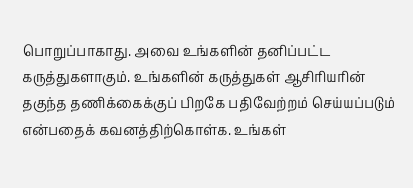பொறுப்பாகாது. அவை உங்களின் தனிப்பட்ட கருத்துகளாகும். உங்களின் கருத்துகள் ஆசிரியரின் தகுந்த தணிக்கைக்குப் பிறகே பதிவேற்றம் செய்யப்படும் என்பதைக் கவனத்திற்கொள்க. உங்கள்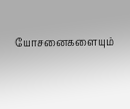யோசனைகளையும்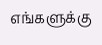எங்களுக்கு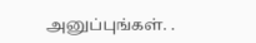அனுப்புங்கள். .